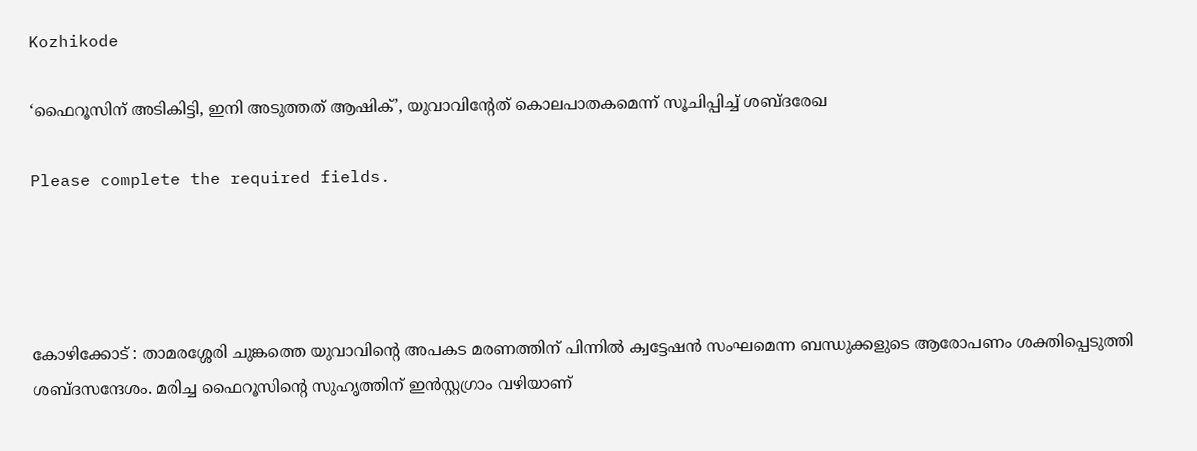Kozhikode

‘ഫൈറൂസിന് അടികിട്ടി, ഇനി അടുത്തത് ആഷിക്’, യുവാവിന്റേത് കൊലപാതകമെന്ന് സൂചിപ്പിച്ച് ശബ്ദരേഖ

Please complete the required fields.




കോഴിക്കോട് : താമരശ്ശേരി ചുങ്കത്തെ യുവാവിന്റെ അപകട മരണത്തിന് പിന്നിൽ ക്വട്ടേഷൻ സംഘമെന്ന ബന്ധുക്കളുടെ ആരോപണം ശക്തിപ്പെടുത്തി ശബ്ദസന്ദേശം. മരിച്ച ഫൈറൂസിന്റെ സുഹൃത്തിന് ഇൻസ്റ്റഗ്രാം വഴിയാണ്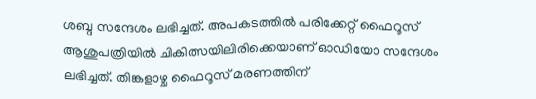ശബ്ദ സന്ദേശം ലഭിച്ചത്. അപകടത്തിൽ പരിക്കേറ്റ് ഫൈറൂസ് ആശുപത്രിയിൽ ചികിത്സയിലിരിക്കെയാണ് ഓഡിയോ സന്ദേശം ലഭിച്ചത്. തിങ്കളാഴ്ച ഫൈറൂസ് മരണത്തിന്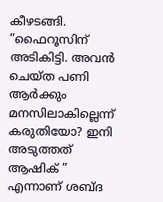കീഴടങ്ങി. ”ഫൈറൂസിന് അടികിട്ടി. അവൻ ചെയ്ത പണി ആര്‍ക്കും മനസിലാകില്ലെന്ന് കരുതിയോ? ഇനി അടുത്തത് ആഷിക് ” എന്നാണ് ശബ്ദ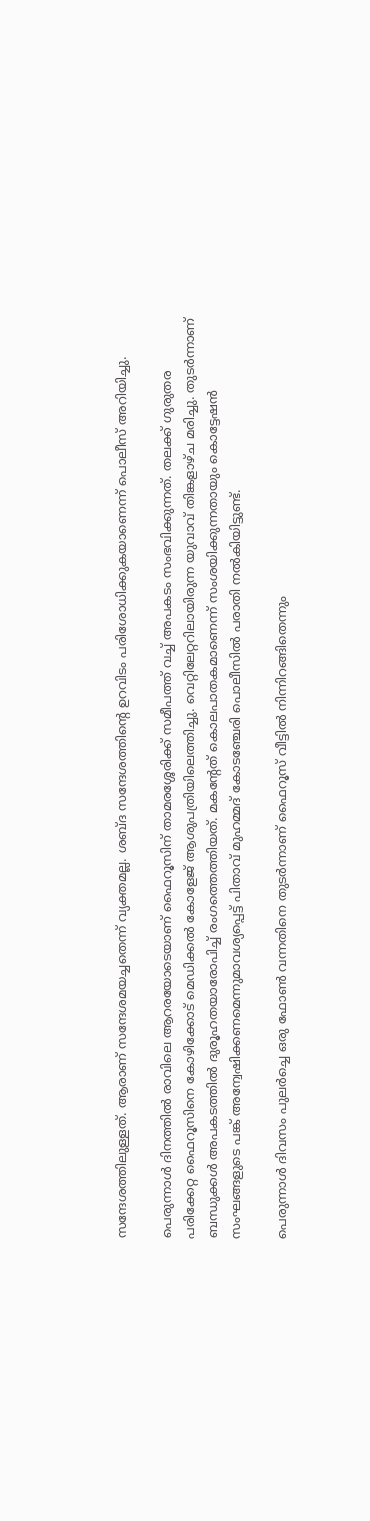സന്ദേശത്തിലുള്ളത്. ആരാണ് സന്ദേശമയച്ചതെന്ന് വ്യക്തമല്ല. ശബ്ദ സന്ദേശത്തിന്റെ ഉറവിടം പരിശോധിക്കുകയാണെന്ന് പൊലീസ് അറിയിച്ചു.

പെരുന്നാൾ ദിനത്തിൽ രാവിലെ ആറരയോടെയാണ് ഫൈറൂസിന് താമരശ്ശേരിക്ക് സമീപത്ത് വച്ച് അപകടം സംഭവിക്കുന്നത്. തലക്ക് ഗുരുതര പരിക്കേറ്റ ഫൈറൂസിനെ കോഴിക്കോട് മെഡിക്കൽ കോളേജ് ആശുപത്രിയിലെത്തിച്ചു. വെറ്റിലേറ്ററിലായിരുന്ന യുവാവ് തിങ്കളാഴ്ച മരിച്ചു. തുടർന്നാണ് ബന്ധുക്കൾ അപകടത്തിൽ ദുരൂഹതയാരോപിച്ച് രംഗത്തെത്തിയത്. മകന്റേത് കൊലപാതകമാണെന്ന് സംശയിക്കുന്നതായും കൊട്ടേഷൻ സംഘങ്ങളുടെ പങ്ക് അന്വേഷിക്കണമെന്നുമാവശ്യപ്പെട്ട് പിതാവ് മുഹമ്മദ് കോടഞ്ചേരി പൊലീസിൽ പരാതി നൽകിയിട്ടുണ്ട്.

പെരുന്നാൾ ദിവസം പുലർച്ചെ ഒരു ഫോൺ വന്നതിനെ തുടർന്നാണ് ഫൈറൂസ് വീട്ടിൽ നിന്നിറങ്ങിതെന്നും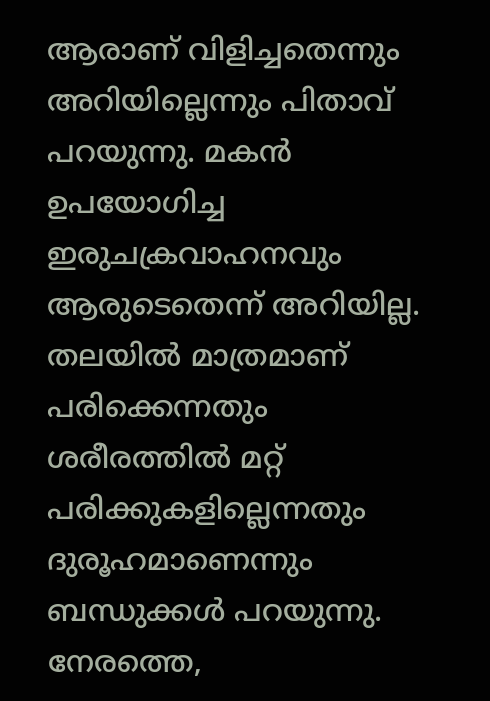ആരാണ് വിളിച്ചതെന്നും അറിയില്ലെന്നും പിതാവ് പറയുന്നു. മകൻ ഉപയോഗിച്ച ഇരുചക്രവാഹനവും ആരുടെതെന്ന് അറിയില്ല. തലയിൽ മാത്രമാണ് പരിക്കെന്നതും ശരീരത്തിൽ മറ്റ് പരിക്കുകളില്ലെന്നതും ദുരൂഹമാണെന്നും ബന്ധുക്കൾ പറയുന്നു. നേരത്തെ,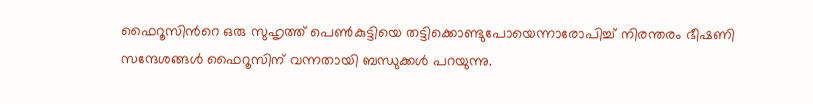ഫൈറൂസിന്‍റെ ഒരു സുഹൃത്ത് പെൺകുട്ടിയെ തട്ടിക്കൊണ്ടുപോയെന്നാരോപിച്ച് നിരന്തരം ഭീഷണി സന്ദേശങ്ങൾ ഫൈറൂസിന് വന്നതായി ബന്ധുക്കൾ പറയുന്നു.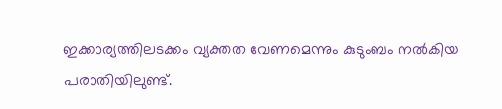ഇക്കാര്യത്തിലടക്കം വ്യക്തത വേണമെന്നും കുടുംബം നൽകിയ പരാതിയിലുണ്ട്.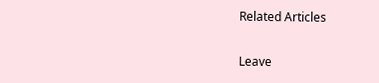Related Articles

Leave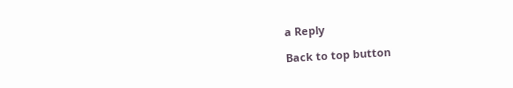a Reply

Back to top button